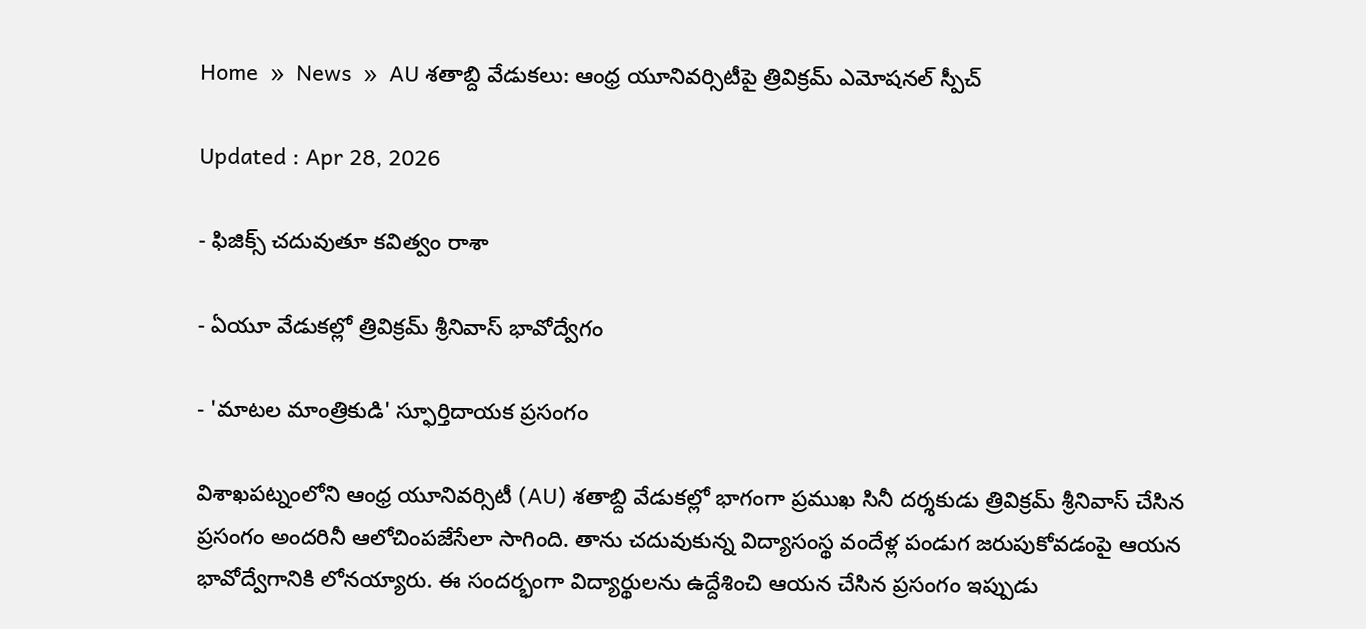Home  »  News  »  AU శతాబ్ది వేడుకలు: ఆంధ్ర యూనివర్సిటీపై త్రివిక్రమ్ ఎమోషనల్ స్పీచ్

Updated : Apr 28, 2026

- ఫిజిక్స్ చదువుతూ కవిత్వం రాశా

- ఏయూ వేడుకల్లో త్రివిక్రమ్ శ్రీనివాస్ భావోద్వేగం

- 'మాటల మాంత్రికుడి' స్ఫూర్తిదాయక ప్రసంగం

విశాఖపట్నంలోని ఆంధ్ర యూనివర్సిటీ (AU) శతాబ్ది వేడుకల్లో భాగంగా ప్రముఖ సినీ దర్శకుడు త్రివిక్రమ్ శ్రీనివాస్ చేసిన ప్రసంగం అందరినీ ఆలోచింపజేసేలా సాగింది. తాను చదువుకున్న విద్యాసంస్థ వందేళ్ల పండుగ జరుపుకోవడంపై ఆయన భావోద్వేగానికి లోనయ్యారు. ఈ సందర్భంగా విద్యార్థులను ఉద్దేశించి ఆయన చేసిన ప్రసంగం ఇప్పుడు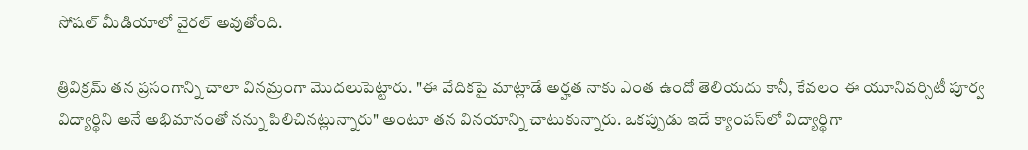సోషల్ మీడియాలో వైరల్ అవుతోంది.

త్రివిక్రమ్ తన ప్రసంగాన్ని చాలా వినమ్రంగా మొదలుపెట్టారు. "ఈ వేదికపై మాట్లాడే అర్హత నాకు ఎంత ఉందో తెలియదు కానీ, కేవలం ఈ యూనివర్సిటీ పూర్వ విద్యార్థిని అనే అభిమానంతో నన్ను పిలిచినట్లున్నారు" అంటూ తన వినయాన్ని చాటుకున్నారు. ఒకప్పుడు ఇదే క్యాంపస్‌లో విద్యార్థిగా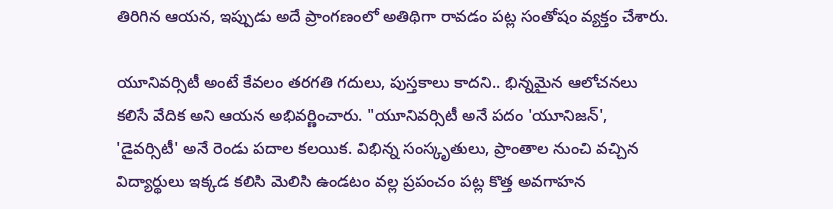తిరిగిన ఆయన, ఇప్పుడు అదే ప్రాంగణంలో అతిథిగా రావడం పట్ల సంతోషం వ్యక్తం చేశారు.

యూనివర్సిటీ అంటే కేవలం తరగతి గదులు, పుస్తకాలు కాదని.. భిన్నమైన ఆలోచనలు కలిసే వేదిక అని ఆయన అభివర్ణించారు. "యూనివర్సిటీ అనే పదం 'యూనిజన్', 'డైవర్సిటీ' అనే రెండు పదాల కలయిక. విభిన్న సంస్కృతులు, ప్రాంతాల నుంచి వచ్చిన విద్యార్థులు ఇక్కడ కలిసి మెలిసి ఉండటం వల్ల ప్రపంచం పట్ల కొత్త అవగాహన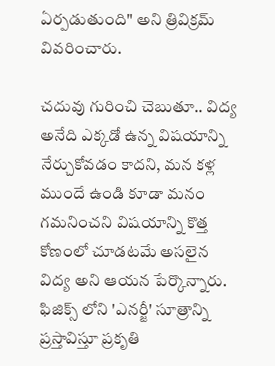ఏర్పడుతుంది" అని త్రివిక్రమ్ వివరించారు.

చదువు గురించి చెబుతూ.. విద్య అనేది ఎక్కడో ఉన్న విషయాన్ని నేర్చుకోవడం కాదని, మన కళ్ల ముందే ఉండి కూడా మనం గమనించని విషయాన్ని కొత్త కోణంలో చూడటమే అసలైన విద్య అని ఆయన పేర్కొన్నారు. ఫిజిక్స్ లోని 'ఎనర్జీ' సూత్రాన్ని ప్రస్తావిస్తూ ప్రకృతి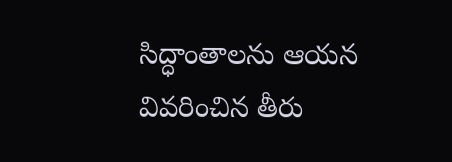సిద్ధాంతాలను ఆయన వివరించిన తీరు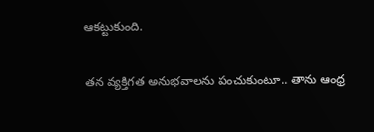ఆకట్టుకుంది.

తన వ్యక్తిగత అనుభవాలను పంచుకుంటూ.. తాను ఆంధ్ర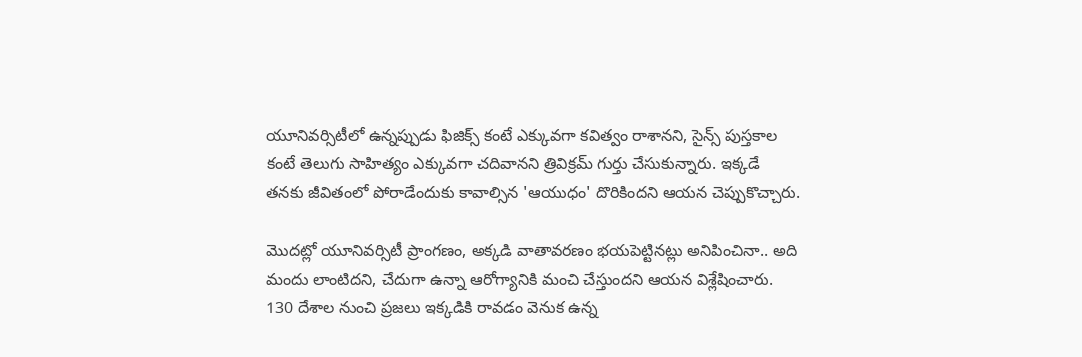యూనివర్సిటీలో ఉన్నప్పుడు ఫిజిక్స్ కంటే ఎక్కువగా కవిత్వం రాశానని, సైన్స్ పుస్తకాల కంటే తెలుగు సాహిత్యం ఎక్కువగా చదివానని త్రివిక్రమ్ గుర్తు చేసుకున్నారు. ఇక్కడే తనకు జీవితంలో పోరాడేందుకు కావాల్సిన 'ఆయుధం' దొరికిందని ఆయన చెప్పుకొచ్చారు.

మొదట్లో యూనివర్సిటీ ప్రాంగణం, అక్కడి వాతావరణం భయపెట్టినట్లు అనిపించినా.. అది మందు లాంటిదని, చేదుగా ఉన్నా ఆరోగ్యానికి మంచి చేస్తుందని ఆయన విశ్లేషించారు. 130 దేశాల నుంచి ప్రజలు ఇక్కడికి రావడం వెనుక ఉన్న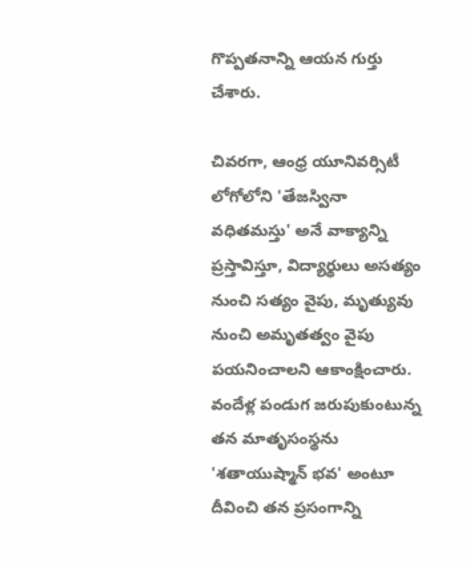గొప్పతనాన్ని ఆయన గుర్తు చేశారు.

చివరగా, ఆంధ్ర యూనివర్సిటీ లోగోలోని 'తేజస్వినా వధితమస్తు' అనే వాక్యాన్ని ప్రస్తావిస్తూ, విద్యార్థులు అసత్యం నుంచి సత్యం వైపు, మృత్యువు నుంచి అమృతత్వం వైపు పయనించాలని ఆకాంక్షించారు. వందేళ్ల పండుగ జరుపుకుంటున్న తన మాతృసంస్థను 'శతాయుష్మాన్ భవ' అంటూ దీవించి తన ప్రసంగాన్ని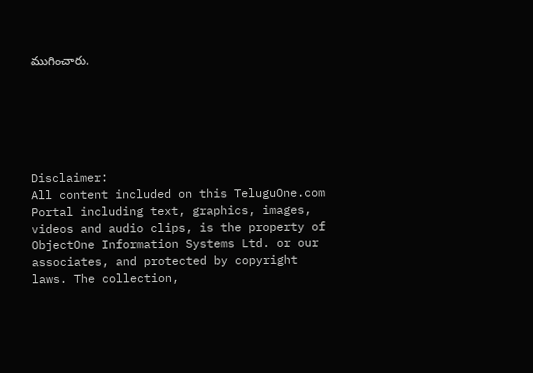ముగించారు.






Disclaimer:
All content included on this TeluguOne.com Portal including text, graphics, images, videos and audio clips, is the property of ObjectOne Information Systems Ltd. or our associates, and protected by copyright laws. The collection,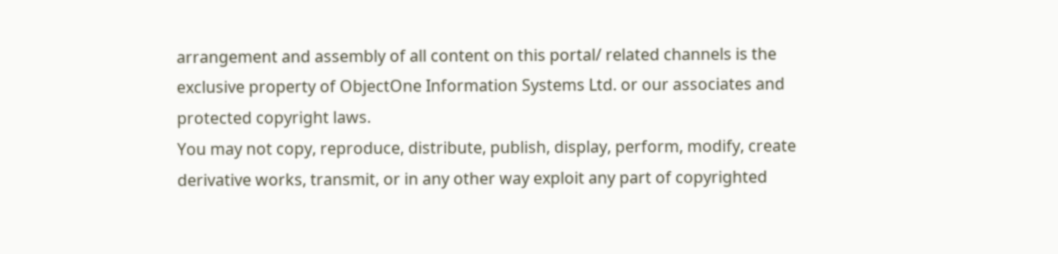arrangement and assembly of all content on this portal/ related channels is the exclusive property of ObjectOne Information Systems Ltd. or our associates and protected copyright laws.
You may not copy, reproduce, distribute, publish, display, perform, modify, create derivative works, transmit, or in any other way exploit any part of copyrighted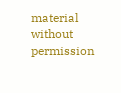material without permission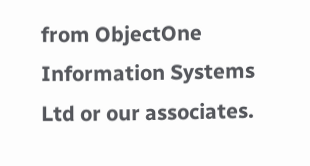from ObjectOne Information Systems Ltd or our associates.